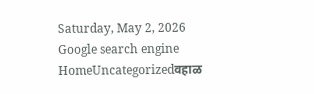Saturday, May 2, 2026
Google search engine
HomeUncategorizedवहाळ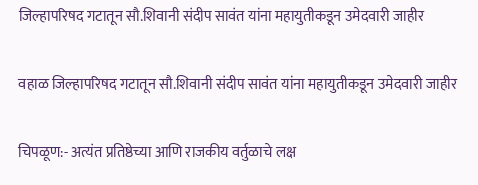जिल्हापरिषद गटातून सौ.शिवानी संदीप सावंत यांना महायुतीकडून उमेदवारी जाहीर

वहाळ जिल्हापरिषद गटातून सौ.शिवानी संदीप सावंत यांना महायुतीकडून उमेदवारी जाहीर

चिपळूण:- अत्यंत प्रतिष्ठेच्या आणि राजकीय वर्तुळाचे लक्ष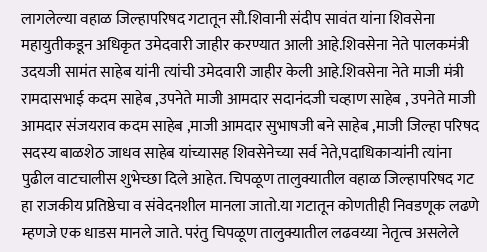लागलेल्या वहाळ जिल्हापरिषद गटातून सौ.शिवानी संदीप सावंत यांना शिवसेना महायुतीकडून अधिकृत उमेदवारी जाहीर करण्यात आली आहे.शिवसेना नेते पालकमंत्री उदयजी सामंत साहेब यांनी त्यांची उमेदवारी जाहीर केली आहे.शिवसेना नेते माजी मंत्री रामदासभाई कदम साहेब ,उपनेते माजी आमदार सदानंदजी चव्हाण साहेब , उपनेते माजी आमदार संजयराव कदम साहेब ,माजी आमदार सुभाषजी बने साहेब ,माजी जिल्हा परिषद सदस्य बाळशेठ जाधव साहेब यांच्यासह शिवसेनेच्या सर्व नेते,पदाधिकाऱ्यांनी त्यांना पुढील वाटचालीस शुभेच्छा दिले आहेत. चिपळूण तालुक्यातील वहाळ जिल्हापरिषद गट हा राजकीय प्रतिष्ठेचा व संवेदनशील मानला जातो.या गटातून कोणतीही निवडणूक लढणे म्हणजे एक धाडस मानले जाते. परंतु चिपळूण तालुक्यातील लढवय्या नेतृत्व असलेले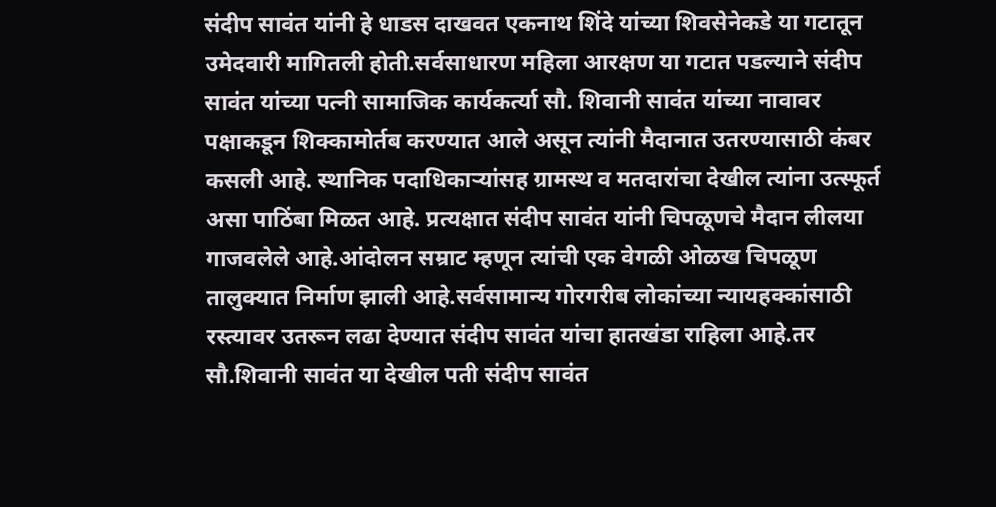संदीप सावंत यांनी हे धाडस दाखवत एकनाथ शिंदे यांच्या शिवसेनेकडे या गटातून उमेदवारी मागितली होती.सर्वसाधारण महिला आरक्षण या गटात पडल्याने संदीप सावंत यांच्या पत्नी सामाजिक कार्यकर्त्या सौ. शिवानी सावंत यांच्या नावावर पक्षाकडून शिक्कामोर्तब करण्यात आले असून त्यांनी मैदानात उतरण्यासाठी कंबर कसली आहे. स्थानिक पदाधिकाऱ्यांसह ग्रामस्थ व मतदारांचा देखील त्यांना उत्स्फूर्त असा पाठिंबा मिळत आहे. प्रत्यक्षात संदीप सावंत यांनी चिपळूणचे मैदान लीलया गाजवलेले आहे.आंदोलन सम्राट म्हणून त्यांची एक वेगळी ओळख चिपळूण तालुक्यात निर्माण झाली आहे.सर्वसामान्य गोरगरीब लोकांच्या न्यायहक्कांसाठी रस्त्यावर उतरून लढा देण्यात संदीप सावंत यांचा हातखंडा राहिला आहे.तर सौ.शिवानी सावंत या देखील पती संदीप सावंत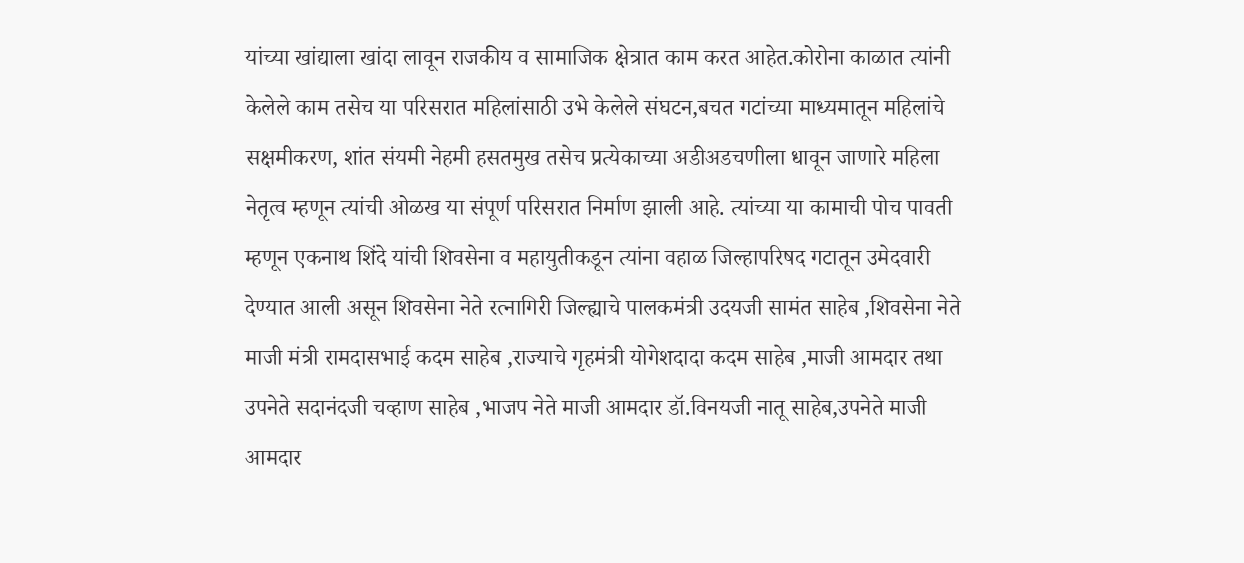यांच्या खांद्याला खांदा लावून राजकीय व सामाजिक क्षेत्रात काम करत आहेत.कोरोना काळात त्यांनी केलेले काम तसेच या परिसरात महिलांसाठी उभे केलेले संघटन,बचत गटांच्या माध्यमातून महिलांचे सक्षमीकरण, शांत संयमी नेहमी हसतमुख तसेच प्रत्येकाच्या अडीअडचणीला धावून जाणारे महिला नेतृत्व म्हणून त्यांची ओळख या संपूर्ण परिसरात निर्माण झाली आहे. त्यांच्या या कामाची पोच पावती म्हणून एकनाथ शिंदे यांची शिवसेना व महायुतीकडून त्यांना वहाळ जिल्हापरिषद गटातून उमेदवारी देण्यात आली असून शिवसेना नेते रत्नागिरी जिल्ह्याचे पालकमंत्री उदयजी सामंत साहेब ,शिवसेना नेते माजी मंत्री रामदासभाई कदम साहेब ,राज्याचे गृहमंत्री योगेशदादा कदम साहेब ,माजी आमदार तथा उपनेते सदानंदजी चव्हाण साहेब ,भाजप नेते माजी आमदार डॉ.विनयजी नातू साहेब,उपनेते माजी आमदार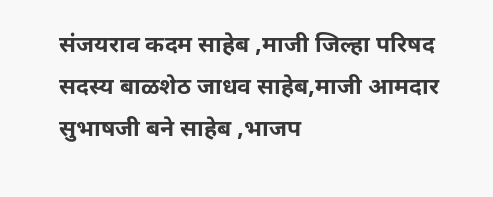संजयराव कदम साहेब ,माजी जिल्हा परिषद सदस्य बाळशेठ जाधव साहेब,माजी आमदार सुभाषजी बने साहेब ,भाजप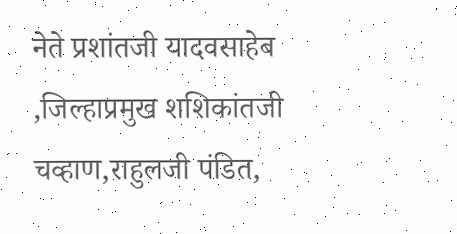नेते प्रशांतजी यादवसाहेब ,जिल्हाप्रमुख शशिकांतजी चव्हाण,राहुलजी पंडित,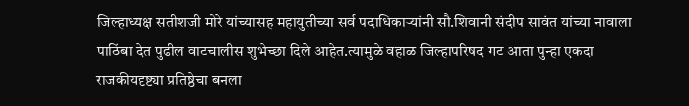जिल्हाध्यक्ष सतीशजी मोरे यांच्यासह महायुतीच्या सर्व पदाधिकाऱ्यांनी सौ.शिवानी संदीप सावंत यांच्या नावाला पाठिंबा देत पुढील वाटचालीस शुभेच्छा दिले आहेत.त्यामुळे वहाळ जिल्हापरिषद गट आता पुन्हा एकदा राजकीयदृष्ट्या प्रतिष्ठेचा बनला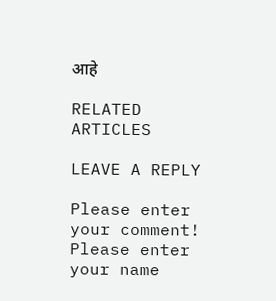आहे

RELATED ARTICLES

LEAVE A REPLY

Please enter your comment!
Please enter your name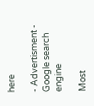here

- Advertisment -
Google search engine

Most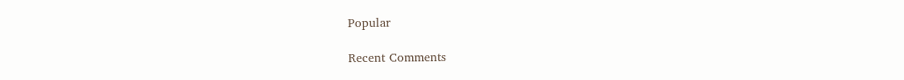Popular

Recent Comments